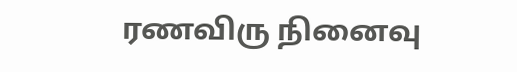ரணவிரு நினைவு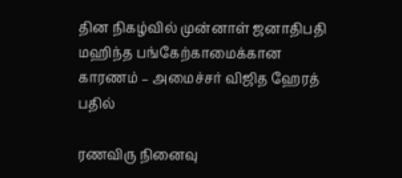தின நிகழ்வில் முன்னாள் ஜனாதிபதி மஹிந்த பங்கேற்காமைக்கான காரணம் – அமைச்சர் விஜித ஹேரத் பதில்

ரணவிரு நினைவு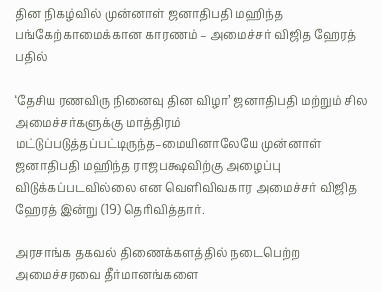தின நிகழ்வில் முன்னாள் ஜனாதிபதி மஹிந்த பங்கேற்காமைக்கான காரணம் – அமைச்சர் விஜித ஹேரத் பதில்

‘தேசிய ரணவிரு நினைவு தின விழா’ ஜனாதிபதி மற்றும் சில அமைச்சர்களுக்கு மாத்திரம் மட்டுப்படுத்தப்பட்டிருந்த–மையினாலேயே முன்னாள் ஜனாதிபதி மஹிந்த ராஜபக்ஷவிற்கு அழைப்பு விடுக்கப்படவில்லை என வெளிவிவகார அமைச்சர் விஜித ஹேரத் இன்று (19) தெரிவித்தார்.

அரசாங்க தகவல் திணைக்களத்தில் நடைபெற்ற அமைச்சரவை தீர்மானங்களை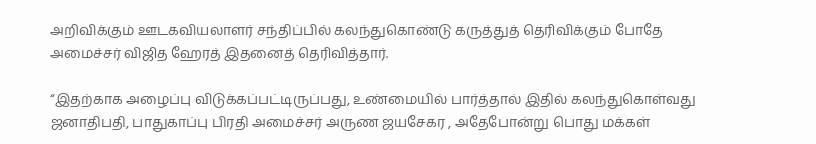அறிவிக்கும் ஊடகவியலாளர் சந்திப்பில் கலந்துகொண்டு கருத்துத் தெரிவிக்கும் போதே அமைச்சர் விஜித ஹேரத் இதனைத் தெரிவித்தார்.

“இதற்காக அழைப்பு விடுக்கப்பட்டிருப்பது, உண்மையில் பார்த்தால் இதில் கலந்துகொள்வது ஜனாதிபதி, பாதுகாப்பு பிரதி அமைச்சர் அருண ஜயசேகர , அதேபோன்று பொது மக்கள்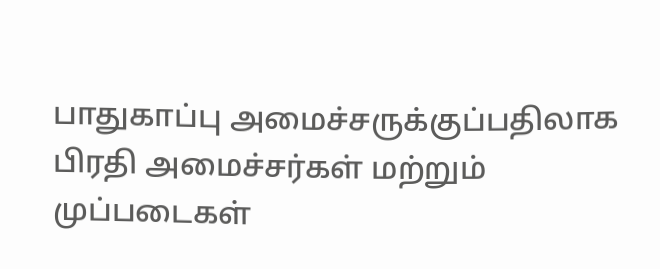பாதுகாப்பு அமைச்சருக்குப்பதிலாக பிரதி அமைச்சர்கள் மற்றும் முப்படைகள்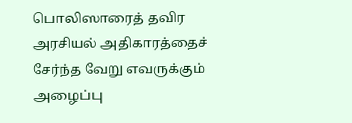பொலிஸாரைத் தவிர அரசியல் அதிகாரத்தைச் சேர்ந்த வேறு எவருக்கும் அழைப்பு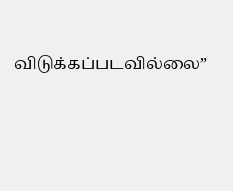விடுக்கப்படவில்லை”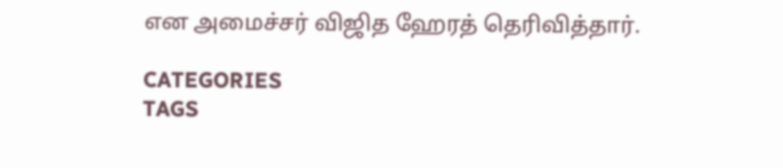என அமைச்சர் விஜித ஹேரத் தெரிவித்தார்.

CATEGORIES
TAGS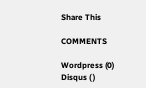Share This

COMMENTS

Wordpress (0)
Disqus ( )